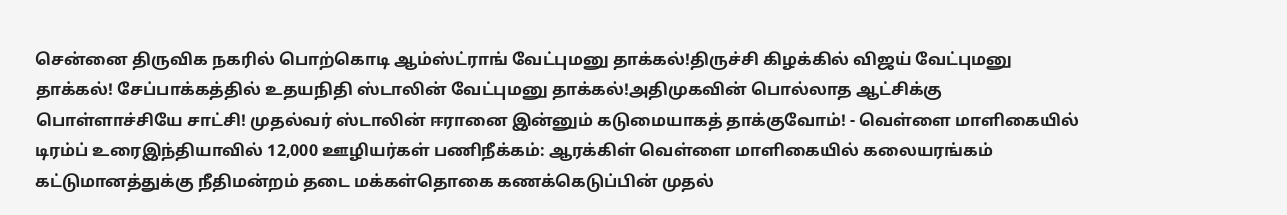சென்னை திருவிக நகரில் பொற்கொடி ஆம்ஸ்ட்ராங் வேட்புமனு தாக்கல்!திருச்சி கிழக்கில் விஜய் வேட்புமனு தாக்கல்! சேப்பாக்கத்தில் உதயநிதி ஸ்டாலின் வேட்புமனு தாக்கல்!அதிமுகவின் பொல்லாத ஆட்சிக்கு பொள்ளாச்சியே சாட்சி! முதல்வர் ஸ்டாலின் ஈரானை இன்னும் கடுமையாகத் தாக்குவோம்! - வெள்ளை மாளிகையில் டிரம்ப் உரைஇந்தியாவில் 12,000 ஊழியர்கள் பணிநீக்கம்: ஆரக்கிள் வெள்ளை மாளிகையில் கலையரங்கம் கட்டுமானத்துக்கு நீதிமன்றம் தடை மக்கள்தொகை கணக்கெடுப்பின் முதல்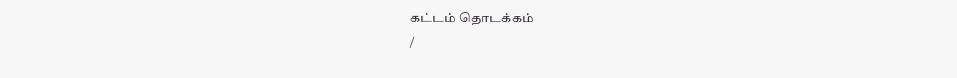கட்டம் தொடக்கம்
/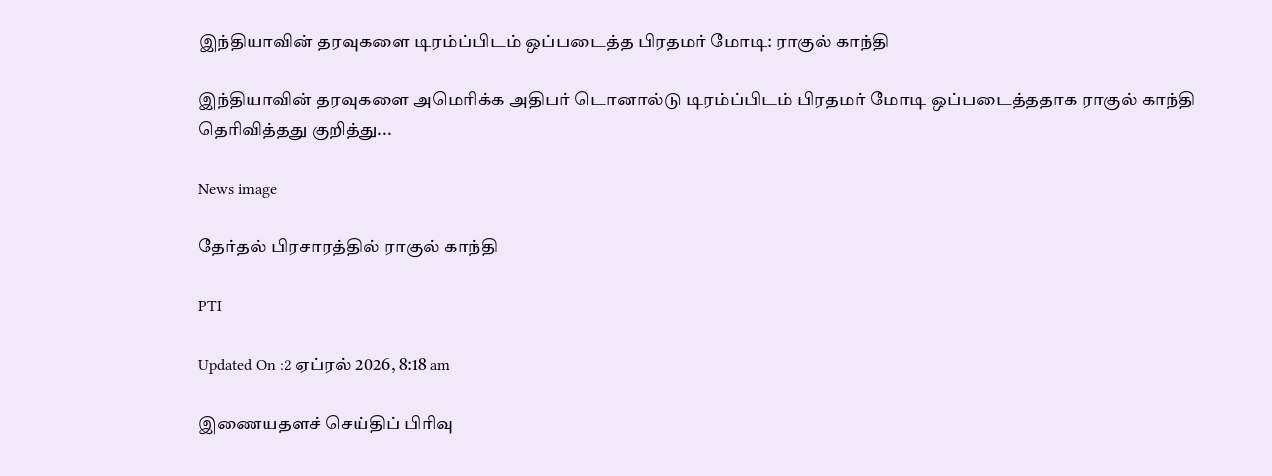இந்தியாவின் தரவுகளை டிரம்ப்பிடம் ஒப்படைத்த பிரதமர் மோடி: ராகுல் காந்தி

இந்தியாவின் தரவுகளை அமெரிக்க அதிபர் டொனால்டு டிரம்ப்பிடம் பிரதமர் மோடி ஒப்படைத்ததாக ராகுல் காந்தி தெரிவித்தது குறித்து...

News image

தேர்தல் பிரசாரத்தில் ராகுல் காந்தி

PTI

Updated On :2 ஏப்ரல் 2026, 8:18 am

இணையதளச் செய்திப் பிரிவு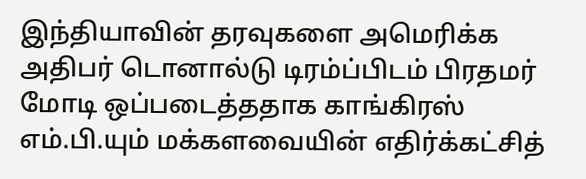இந்தியாவின் தரவுகளை அமெரிக்க அதிபர் டொனால்டு டிரம்ப்பிடம் பிரதமர் மோடி ஒப்படைத்ததாக காங்கிரஸ் எம்.பி.யும் மக்களவையின் எதிர்க்கட்சித்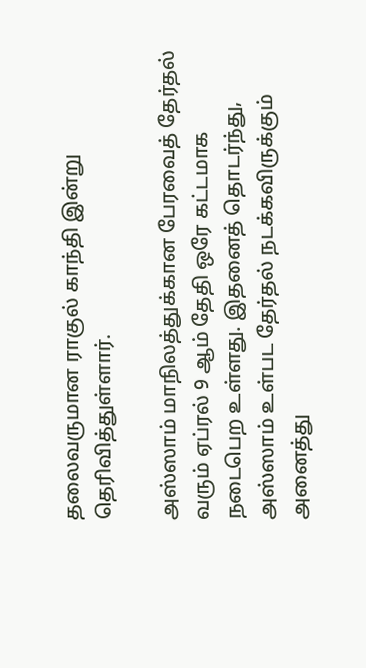தலைவருமான ராகுல் காந்தி இன்று தெரிவித்துள்ளார்.

அஸ்ஸாம் மாநிலத்துக்கான பேரவைத் தேர்தல் வரும் ஏப்ரல் 9 ஆம் தேதி ஒரே கட்டமாக நடைபெற உள்ளது. இதனைத் தொடர்ந்து, அஸ்ஸாம் உள்பட தேர்தல் நடக்கவிருக்கும் அனைத்து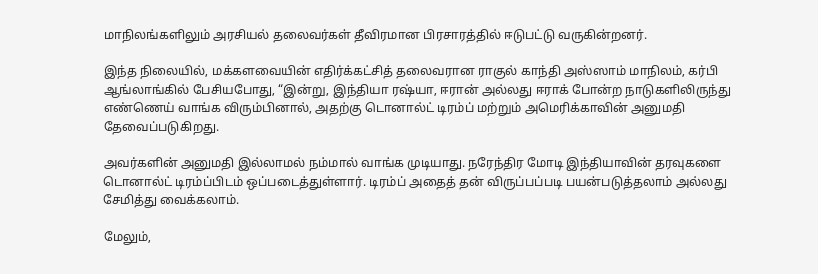மாநிலங்களிலும் அரசியல் தலைவர்கள் தீவிரமான பிரசாரத்தில் ஈடுபட்டு வருகின்றனர்.

இந்த நிலையில், மக்களவையின் எதிர்க்கட்சித் தலைவரான ராகுல் காந்தி அஸ்ஸாம் மாநிலம், கர்பி ஆங்லாங்கில் பேசியபோது, “இன்று, இந்தியா ரஷ்யா, ஈரான் அல்லது ஈராக் போன்ற நாடுகளிலிருந்து எண்ணெய் வாங்க விரும்பினால், அதற்கு டொனால்ட் டிரம்ப் மற்றும் அமெரிக்காவின் அனுமதி தேவைப்படுகிறது.

அவர்களின் அனுமதி இல்லாமல் நம்மால் வாங்க முடியாது. நரேந்திர மோடி இந்தியாவின் தரவுகளை டொனால்ட் டிரம்ப்பிடம் ஒப்படைத்துள்ளார். டிரம்ப் அதைத் தன் விருப்பப்படி பயன்படுத்தலாம் அல்லது சேமித்து வைக்கலாம்.

மேலும்,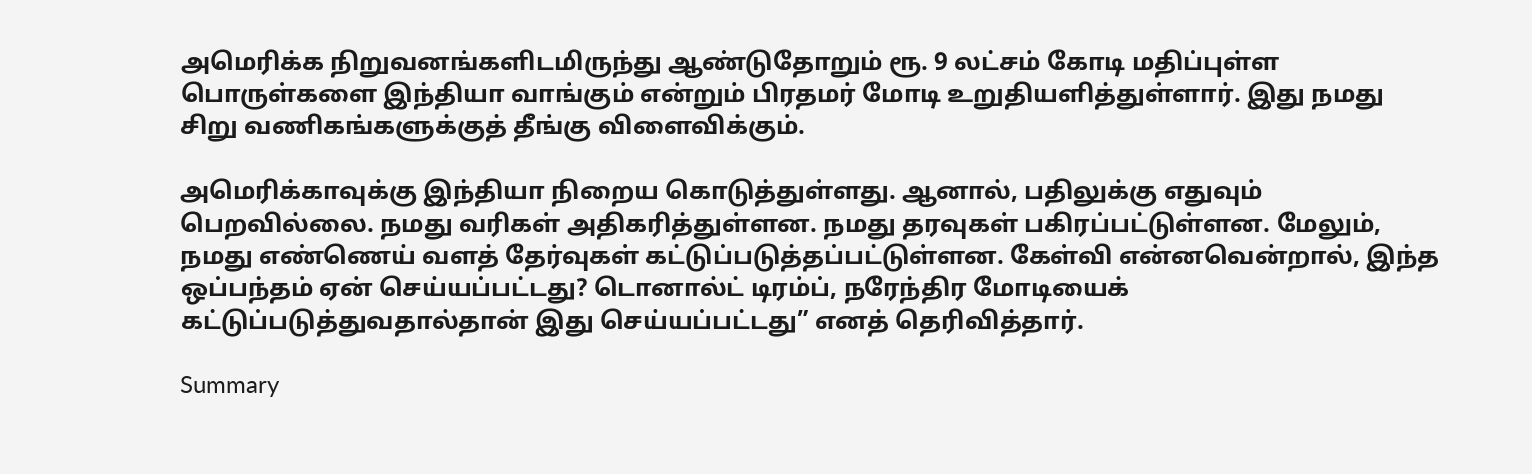அமெரிக்க நிறுவனங்களிடமிருந்து ஆண்டுதோறும் ரூ. 9 லட்சம் கோடி மதிப்புள்ள பொருள்களை இந்தியா வாங்கும் என்றும் பிரதமர் மோடி உறுதியளித்துள்ளார். இது நமது சிறு வணிகங்களுக்குத் தீங்கு விளைவிக்கும்.

அமெரிக்காவுக்கு இந்தியா நிறைய கொடுத்துள்ளது. ஆனால், பதிலுக்கு எதுவும் பெறவில்லை. நமது வரிகள் அதிகரித்துள்ளன. நமது தரவுகள் பகிரப்பட்டுள்ளன. மேலும், நமது எண்ணெய் வளத் தேர்வுகள் கட்டுப்படுத்தப்பட்டுள்ளன. கேள்வி என்னவென்றால், இந்த ஒப்பந்தம் ஏன் செய்யப்பட்டது? டொனால்ட் டிரம்ப், நரேந்திர மோடியைக் கட்டுப்படுத்துவதால்தான் இது செய்யப்பட்டது” எனத் தெரிவித்தார்.

Summary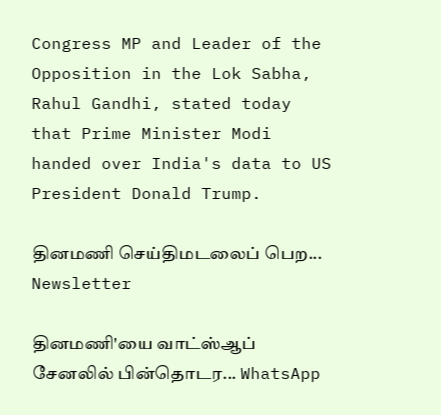Congress MP and Leader of the Opposition in the Lok Sabha, Rahul Gandhi, stated today that Prime Minister Modi handed over India's data to US President Donald Trump.

தினமணி செய்திமடலைப் பெற... Newsletter

தினமணி'யை வாட்ஸ்ஆப் சேனலில் பின்தொடர... WhatsApp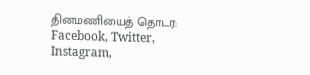தினமணியைத் தொடர: Facebook, Twitter, Instagram,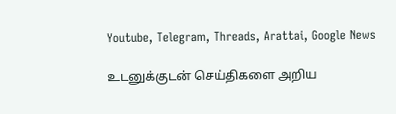Youtube, Telegram, Threads, Arattai, Google News

உடனுக்குடன் செய்திகளை அறிய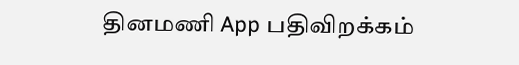தினமணி App பதிவிறக்கம்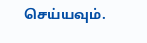செய்யவும்.